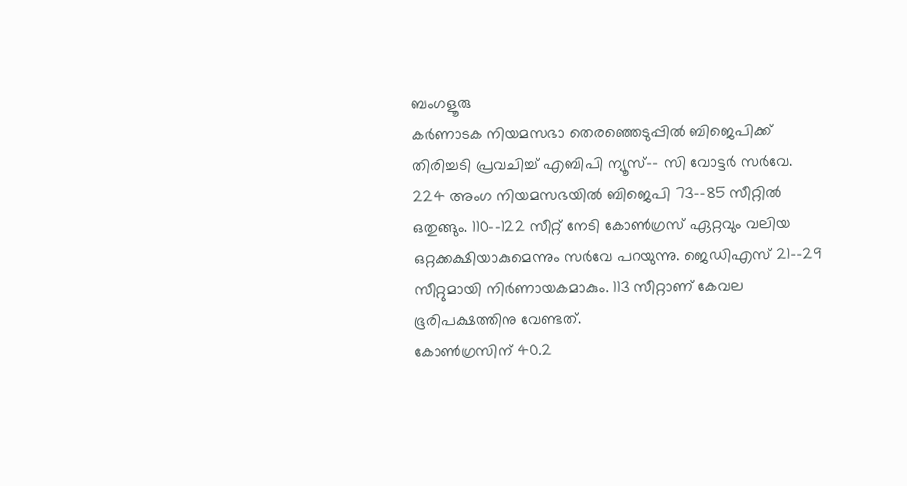ബംഗളൂരു
കർണാടക നിയമസഭാ തെരഞ്ഞെടുപ്പിൽ ബിജെപിക്ക് തിരിച്ചടി പ്രവചിച്ച് എബിപി ന്യൂസ്–- സി വോട്ടർ സർവേ. 224 അംഗ നിയമസഭയിൽ ബിജെപി 73–-85 സീറ്റിൽ ഒതുങ്ങും. 110–-122 സീറ്റ് നേടി കോൺഗ്രസ് ഏറ്റവും വലിയ ഒറ്റക്കക്ഷിയാകുമെന്നും സർവേ പറയുന്നു. ജെഡിഎസ് 21–-29 സീറ്റുമായി നിർണായകമാകും. 113 സീറ്റാണ് കേവല ഭൂരിപക്ഷത്തിനു വേണ്ടത്.
കോൺഗ്രസിന് 40.2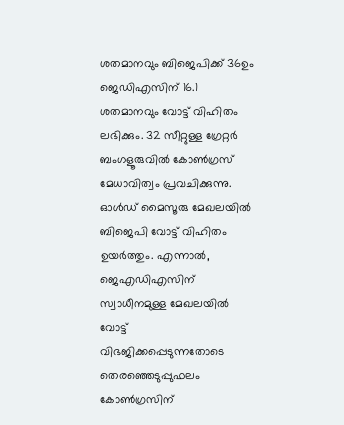ശതമാനവും ബിജെപിക്ക് 36ഉം ജെഡിഎസിന് 16.1 ശതമാനവും വോട്ട് വിഹിതം ലഭിക്കും. 32 സീറ്റുള്ള ഗ്രേറ്റർ ബംഗളൂരുവിൽ കോൺഗ്രസ് മേധാവിത്വം പ്രവചിക്കുന്നു. ഓൾഡ് മൈസൂരു മേഖലയിൽ ബിജെപി വോട്ട് വിഹിതം ഉയർത്തും. എന്നാൽ, ജെഎഡിഎസിന് സ്വാധീനമുള്ള മേഖലയിൽ വോട്ട് വിഭജിക്കപ്പെടുന്നതോടെ തെരഞ്ഞെടുപ്പുഫലം കോൺഗ്രസിന്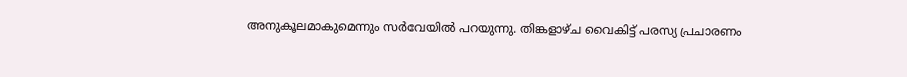അനുകൂലമാകുമെന്നും സർവേയിൽ പറയുന്നു. തിങ്കളാഴ്ച വൈകിട്ട് പരസ്യ പ്രചാരണം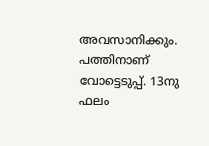അവസാനിക്കും. പത്തിനാണ് വോട്ടെടുപ്പ്. 13നു ഫലം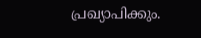പ്രഖ്യാപിക്കും.